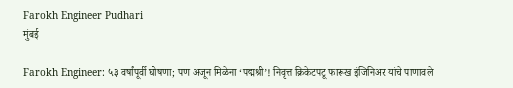Farokh Engineer Pudhari
मुंबई

Farokh Engineer: ५३ वर्षांपूर्वी घोषणा; पण अजून मिळेना ‘पद्मश्री’! निवृत्त क्रिकेटपटू फारूख इंजिनिअर यांचे पाणावले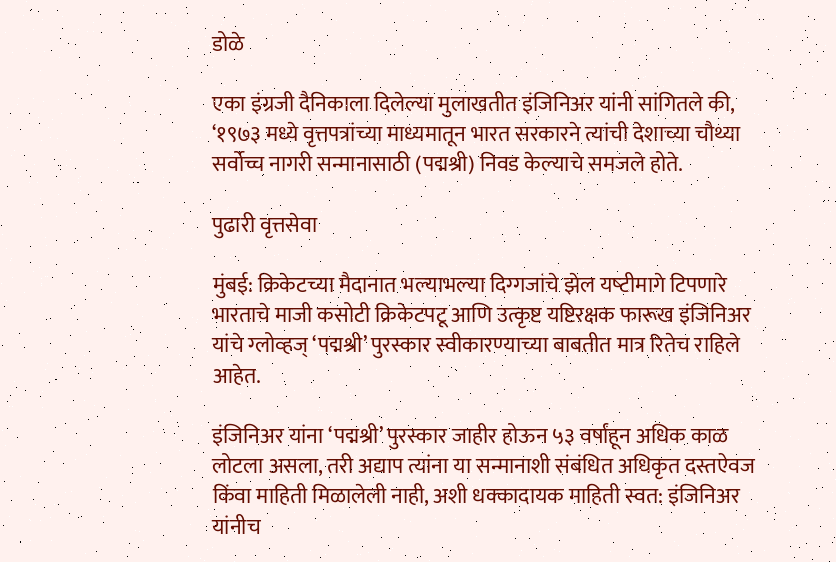डोळे

एका इंग्रजी दैनिकाला दिलेल्‍या मुलाखतीत इंजिनिअर यांनी सांगितले की, ‘१९७३ मध्ये वृत्तपत्रांच्या माध्यमातून भारत सरकारने त्यांची देशाच्या चौथ्या सर्वोच्च नागरी सन्मानासाठी (पद्मश्री) निवड केल्‍याचे समजले होते.

पुढारी वृत्तसेवा

मुंबई: क्रिकेटच्‍या मैदानात भल्‍याभल्‍या दिग्‍गजांचे झेल यष्‍टीमागे टिपणारे भारताचे माजी कसोटी क्रिकेटपटू आणि उत्कृष्ट यष्टिरक्षक फारूख इंजिनिअर यांचे ग्‍लोव्‍हज्‌ ‘पद्मश्री’ पुरस्कार स्‍वीकारण्‍याच्‍या बाबतीत मात्र रितेच राहिले आहेत.

इंजिनिअर यांना ‘पद्मश्री’ पुरस्कार जाहीर होऊन ५३ वर्षांहून अधिक काळ लोटला असला, तरी अद्याप त्यांना या सन्मानाशी संबंधित अधिकृत दस्तऐवज किंवा माहिती मिळालेली नाही, अशी धक्‍कादायक माहिती स्‍वत: इंजिनिअर यांनीच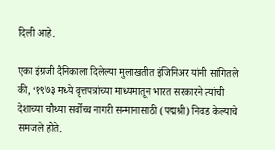दिली आहे.

एका इंग्रजी दैनिकाला दिलेल्‍या मुलाखतीत इंजिनिअर यांनी सांगितले की, ‘१९७३ मध्ये वृत्तपत्रांच्या माध्यमातून भारत सरकारने त्यांची देशाच्या चौथ्या सर्वोच्च नागरी सन्मानासाठी (पद्मश्री) निवड केल्‍याचे समजले होते.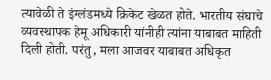त्यावेळी ते इंग्लंडमध्ये क्रिकेट खेळत होते. भारतीय संघाचे व्यवस्थापक हेमू अधिकारी यांनीही त्यांना याबाबत माहिती दिली होती. परंतु, मला आजवर याबाबत अधिकृत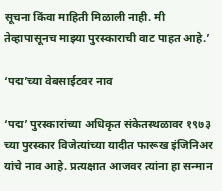सूचना किंवा माहिती मिळाली नाही. मी तेव्हापासूनच माझ्या पुरस्काराची वाट पाहत आहे.’

‘पद्म’च्या वेबसाईटवर नाव

‘पद्म’ पुरस्कारांच्या अधिकृत संकेतस्थळावर १९७३ च्या पुरस्कार विजेत्यांच्या यादीत फारूख इंजिनिअर यांचे नाव आहे. प्रत्‍यक्षात आजवर त्‍यांना हा सन्मान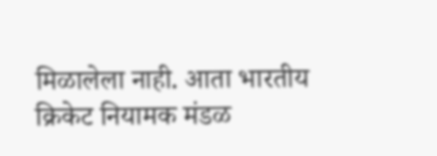मिळालेला नाही. आता भारतीय क्रिकेट नियामक मंडळ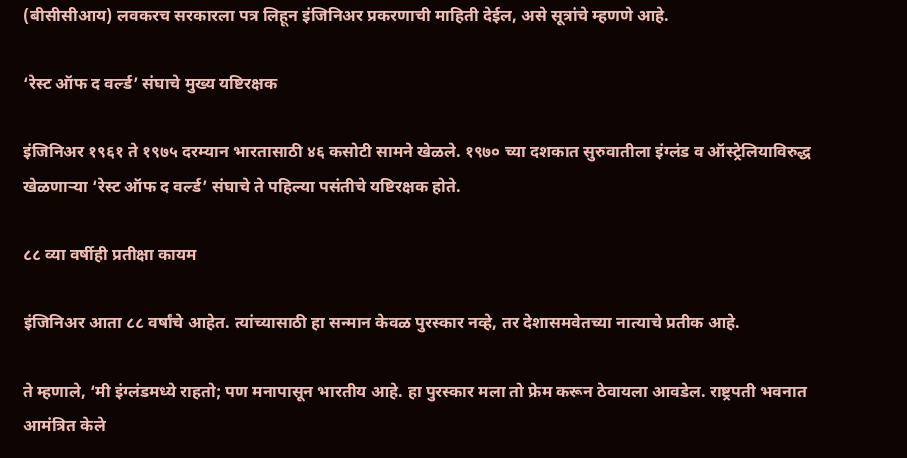(बीसीसीआय) लवकरच सरकारला पत्र लिहून इंजिनिअर प्रकरणाची माहिती देईल, असे सूत्रांचे म्‍हणणे आहे.

‘रेस्ट ऑफ द वर्ल्ड’ संघाचे मुख्य यष्टिरक्षक

इंजिनिअर १९६१ ते १९७५ दरम्यान भारतासाठी ४६ कसोटी सामने खेळले. १९७० च्या दशकात सुरुवातीला इंग्लंड व ऑस्ट्रेलियाविरुद्ध खेळणाऱ्या ‘रेस्ट ऑफ द वर्ल्ड’ संघाचे ते पहिल्या पसंतीचे यष्टिरक्षक होते.

८८ व्या वर्षीही प्रतीक्षा कायम

इंजिनिअर आता ८८ वर्षांचे आहेत. त्‍यांच्यासाठी हा सन्मान केवळ पुरस्कार नव्‍हे, तर देशासमवेतच्‍या नात्याचे प्रतीक आहे.

ते म्हणाले, ‘मी इंग्लंडमध्ये राहतो; पण मनापासून भारतीय आहे. हा पुरस्कार मला तो फ्रेम करून ठेवायला आवडेल. राष्ट्रपती भवनात आमंत्रित केले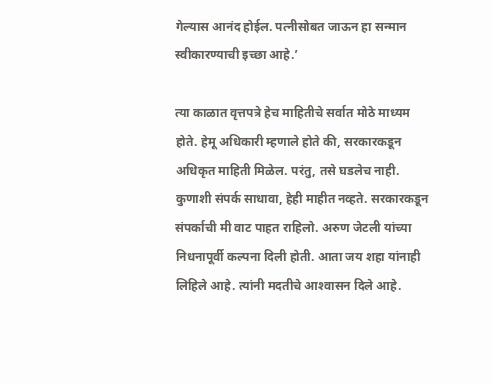गेल्यास आनंद होईल. पत्नीसोबत जाऊन हा सन्मान स्वीकारण्‍याची इच्छा आहे.’

त्या काळात वृत्तपत्रे हेच माहितीचे सर्वात मोठे माध्यम होते. हेमू अधिकारी म्‍हणाले होते की, सरकारकडून अधिकृत माहिती मिळेल. परंतु, तसे घडलेच नाही. कुणाशी संपर्क साधावा, हेही माहीत नव्हते. सरकारकडून संपर्काची मी वाट पाहत राहिलो. अरुण जेटली यांच्या निधनापूर्वी कल्‍पना दिली होती. आता जय शहा यांनाही लिहिले आहे. त्‍यांनी मदतीचे आश्‍वासन दिले आहे.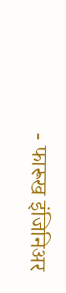- फारूख इंजिनिअर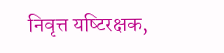निवृत्त यष्‍टिरक्षक,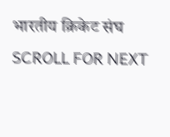भारतीय क्रिकेट संघ
SCROLL FOR NEXT